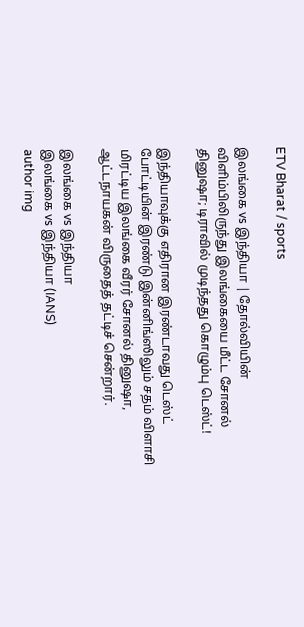ETV Bharat / sports

இலங்கை vs இந்தியா | தோல்வியின் விளிம்பிலிருந்து இலங்கையை மீட்ட சோனல் தினுஷா; டிராவில் முடிந்தது கொழும்பு டெஸ்ட்!

இந்தியாவுக்கு எதிரான இரண்டாவது டெஸ்ட் போட்டியின் இரண்டு இன்னிங்ஸிலும் சதம் விளாசி மிரட்டிய இலங்கை வீரர் சோனல் தினுஷா, ஆட்டநாயகன் விருதைத் தட்டிச் சென்றார்.

இலங்கை vs இந்தியா
இலங்கை vs இந்தியா (IANS)
author img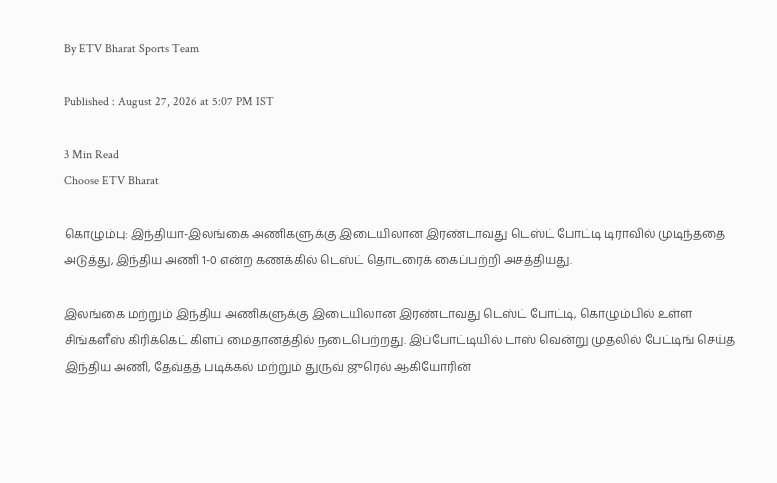By ETV Bharat Sports Team

Published : August 27, 2026 at 5:07 PM IST

3 Min Read
Choose ETV Bharat

கொழும்பு: இந்தியா-இலங்கை அணிகளுக்கு இடையிலான இரண்டாவது டெஸ்ட் போட்டி டிராவில் முடிந்ததை அடுத்து, இந்திய அணி 1-0 என்ற கணக்கில் டெஸ்ட் தொடரைக் கைப்பற்றி அசத்தியது.

இலங்கை மற்றும் இந்திய அணிகளுக்கு இடையிலான இரண்டாவது டெஸ்ட் போட்டி, கொழும்பில் உள்ள சிங்களீஸ் கிரிக்கெட் கிளப் மைதானத்தில் நடைபெற்றது. இப்போட்டியில் டாஸ் வென்று முதலில் பேட்டிங் செய்த இந்திய அணி, தேவ்தத் படிக்கல் மற்றும் துருவ் ஜுரெல் ஆகியோரின்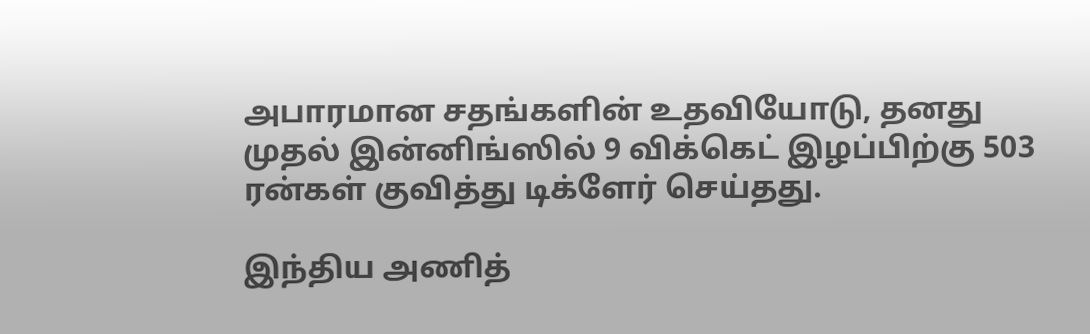அபாரமான சதங்களின் உதவியோடு, தனது முதல் இன்னிங்ஸில் 9 விக்கெட் இழப்பிற்கு 503 ரன்கள் குவித்து டிக்ளேர் செய்தது.

இந்திய அணித்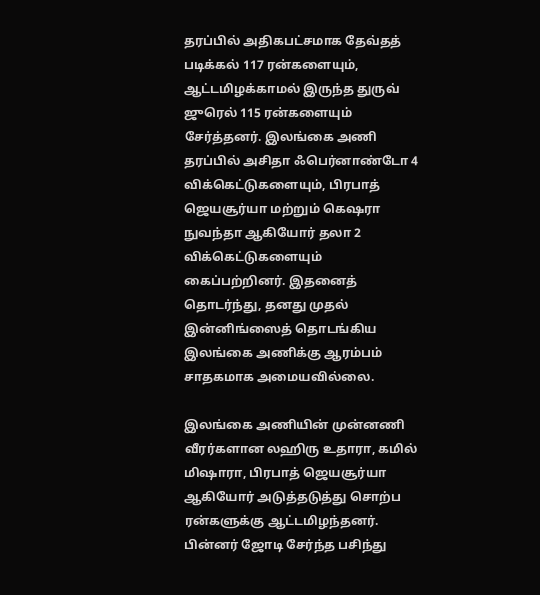தரப்பில் அதிகபட்சமாக தேவ்தத் படிக்கல் 117 ரன்களையும், ஆட்டமிழக்காமல் இருந்த துருவ் ஜுரெல் 115 ரன்களையும் சேர்த்தனர். இலங்கை அணி தரப்பில் அசிதா ஃபெர்னாண்டோ 4 விக்கெட்டுகளையும், பிரபாத் ஜெயசூர்யா மற்றும் கெஷரா நுவந்தா ஆகியோர் தலா 2 விக்கெட்டுகளையும் கைப்பற்றினர். இதனைத் தொடர்ந்து, தனது முதல் இன்னிங்ஸைத் தொடங்கிய இலங்கை அணிக்கு ஆரம்பம் சாதகமாக அமையவில்லை.

இலங்கை அணியின் முன்னணி வீரர்களான லஹிரு உதாரா, கமில் மிஷாரா, பிரபாத் ஜெயசூர்யா ஆகியோர் அடுத்தடுத்து சொற்ப ரன்களுக்கு ஆட்டமிழந்தனர். பின்னர் ஜோடி சேர்ந்த பசிந்து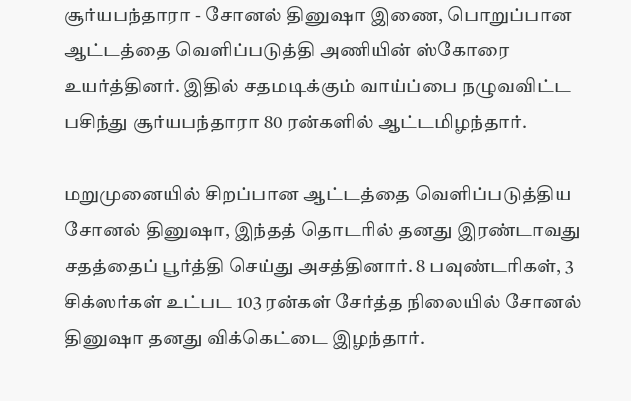சூர்யபந்தாரா - சோனல் தினுஷா இணை, பொறுப்பான ஆட்டத்தை வெளிப்படுத்தி அணியின் ஸ்கோரை உயர்த்தினர். இதில் சதமடிக்கும் வாய்ப்பை நழுவவிட்ட பசிந்து சூர்யபந்தாரா 80 ரன்களில் ஆட்டமிழந்தார்.

மறுமுனையில் சிறப்பான ஆட்டத்தை வெளிப்படுத்திய சோனல் தினுஷா, இந்தத் தொடரில் தனது இரண்டாவது சதத்தைப் பூர்த்தி செய்து அசத்தினார். 8 பவுண்டரிகள், 3 சிக்ஸர்கள் உட்பட 103 ரன்கள் சேர்த்த நிலையில் சோனல் தினுஷா தனது விக்கெட்டை இழந்தார்.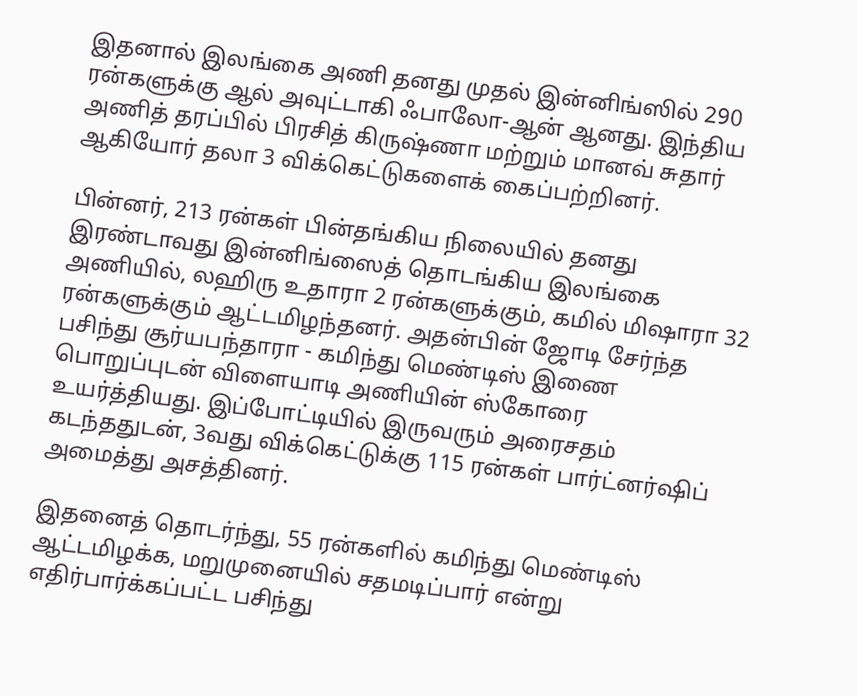இதனால் இலங்கை அணி தனது முதல் இன்னிங்ஸில் 290 ரன்களுக்கு ஆல் அவுட்டாகி ஃபாலோ-ஆன் ஆனது. இந்திய அணித் தரப்பில் பிரசித் கிருஷ்ணா மற்றும் மானவ் சுதார் ஆகியோர் தலா 3 விக்கெட்டுகளைக் கைப்பற்றினர்.

பின்னர், 213 ரன்கள் பின்தங்கிய நிலையில் தனது இரண்டாவது இன்னிங்ஸைத் தொடங்கிய இலங்கை அணியில், லஹிரு உதாரா 2 ரன்களுக்கும், கமில் மிஷாரா 32 ரன்களுக்கும் ஆட்டமிழந்தனர். அதன்பின் ஜோடி சேர்ந்த பசிந்து சூர்யபந்தாரா - கமிந்து மெண்டிஸ் இணை பொறுப்புடன் விளையாடி அணியின் ஸ்கோரை உயர்த்தியது. இப்போட்டியில் இருவரும் அரைசதம் கடந்ததுடன், 3வது விக்கெட்டுக்கு 115 ரன்கள் பார்ட்னர்ஷிப் அமைத்து அசத்தினர்.

இதனைத் தொடர்ந்து, 55 ரன்களில் கமிந்து மெண்டிஸ் ஆட்டமிழக்க, மறுமுனையில் சதமடிப்பார் என்று எதிர்பார்க்கப்பட்ட பசிந்து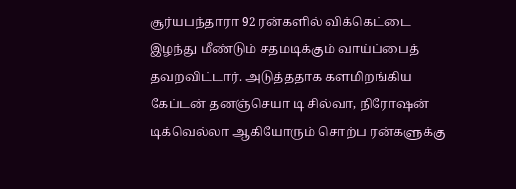சூர்யபந்தாரா 92 ரன்களில் விக்கெட்டை இழந்து மீண்டும் சதமடிக்கும் வாய்ப்பைத் தவறவிட்டார். அடுத்ததாக களமிறங்கிய கேப்டன் தனஞ்செயா டி சில்வா, நிரோஷன் டிக்வெல்லா ஆகியோரும் சொற்ப ரன்களுக்கு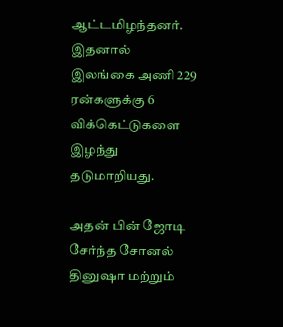ஆட்டமிழந்தனர். இதனால் இலங்கை அணி 229 ரன்களுக்கு 6 விக்கெட்டுகளை இழந்து தடுமாறியது.

அதன் பின் ஜோடி சேர்ந்த சோனல் தினுஷா மற்றும்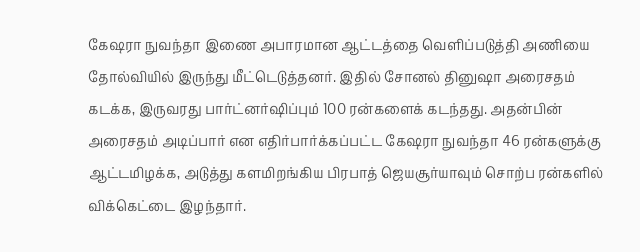கேஷரா நுவந்தா இணை அபாரமான ஆட்டத்தை வெளிப்படுத்தி அணியை தோல்வியில் இருந்து மீட்டெடுத்தனர். இதில் சோனல் தினுஷா அரைசதம் கடக்க, இருவரது பார்ட்னர்ஷிப்பும் 100 ரன்களைக் கடந்தது. அதன்பின் அரைசதம் அடிப்பார் என எதிர்பார்க்கப்பட்ட கேஷரா நுவந்தா 46 ரன்களுக்கு ஆட்டமிழக்க, அடுத்து களமிறங்கிய பிரபாத் ஜெயசூர்யாவும் சொற்ப ரன்களில் விக்கெட்டை இழந்தார்.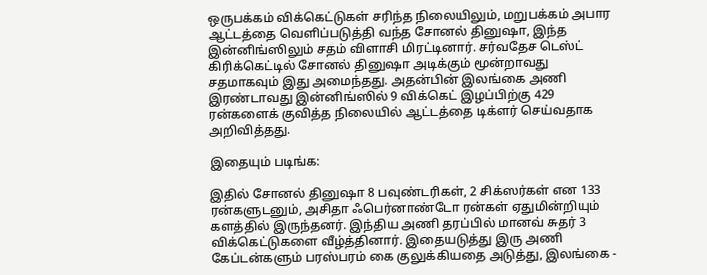ஒருபக்கம் விக்கெட்டுகள் சரிந்த நிலையிலும், மறுபக்கம் அபார ஆட்டத்தை வெளிப்படுத்தி வந்த சோனல் தினுஷா, இந்த இன்னிங்ஸிலும் சதம் விளாசி மிரட்டினார். சர்வதேச டெஸ்ட் கிரிக்கெட்டில் சோனல் தினுஷா அடிக்கும் மூன்றாவது சதமாகவும் இது அமைந்தது. அதன்பின் இலங்கை அணி இரண்டாவது இன்னிங்ஸில் 9 விக்கெட் இழப்பிற்கு 429 ரன்களைக் குவித்த நிலையில் ஆட்டத்தை டிக்ளர் செய்வதாக அறிவித்தது.

இதையும் படிங்க:

இதில் சோனல் தினுஷா 8 பவுண்டரிகள், 2 சிக்ஸர்கள் என 133 ரன்களுடனும், அசிதா ஃபெர்னாண்டோ ரன்கள் ஏதுமின்றியும் களத்தில் இருந்தனர். இந்திய அணி தரப்பில் மானவ் சுதர் 3 விக்கெட்டுகளை வீழ்த்தினார். இதையடுத்து இரு அணி கேப்டன்களும் பரஸ்பரம் கை குலுக்கியதை அடுத்து, இலங்கை -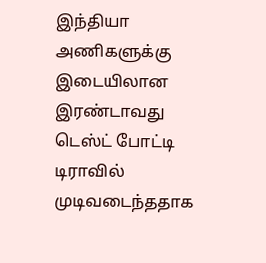இந்தியா அணிகளுக்கு இடையிலான இரண்டாவது டெஸ்ட் போட்டி டிராவில் முடிவடைந்ததாக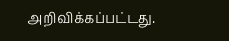அறிவிக்கப்பட்டது.